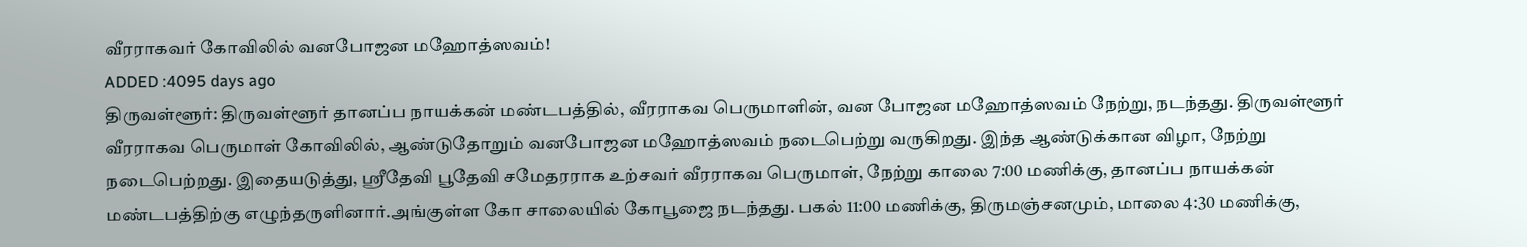வீரராகவர் கோவிலில் வனபோஜன மஹோத்ஸவம்!
ADDED :4095 days ago
திருவள்ளூர்: திருவள்ளூர் தானப்ப நாயக்கன் மண்டபத்தில், வீரராகவ பெருமாளின், வன போஜன மஹோத்ஸவம் நேற்று, நடந்தது. திருவள்ளூர் வீரராகவ பெருமாள் கோவிலில், ஆண்டுதோறும் வனபோஜன மஹோத்ஸவம் நடைபெற்று வருகிறது. இந்த ஆண்டுக்கான விழா, நேற்று நடைபெற்றது. இதையடுத்து, ஸ்ரீதேவி பூதேவி சமேதரராக உற்சவர் வீரராகவ பெருமாள், நேற்று காலை 7:00 மணிக்கு, தானப்ப நாயக்கன் மண்டபத்திற்கு எழுந்தருளினார்.அங்குள்ள கோ சாலையில் கோபூஜை நடந்தது. பகல் 11:00 மணிக்கு, திருமஞ்சனமும், மாலை 4:30 மணிக்கு,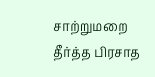சாற்றுமறை தீர்த்த பிரசாத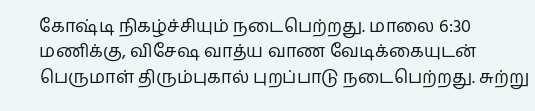கோஷ்டி நிகழ்ச்சியும் நடைபெற்றது. மாலை 6:30 மணிக்கு, விசேஷ வாத்ய வாண வேடிக்கையுடன் பெருமாள் திரும்புகால் புறப்பாடு நடைபெற்றது. சுற்று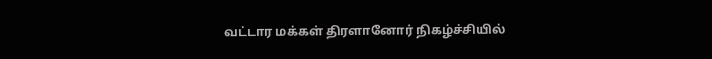வட்டார மக்கள் திரளானோர் நிகழ்ச்சியில்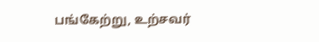பங்கேற்று, உற்சவர்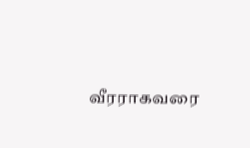வீரராகவரை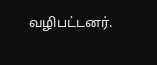வழிபட்டனர்.